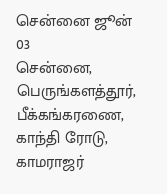சென்னை ஜூன் 03
சென்னை, பெருங்களத்தூர், பீக்கங்கரணை, காந்தி ரோடு, காமராஜர்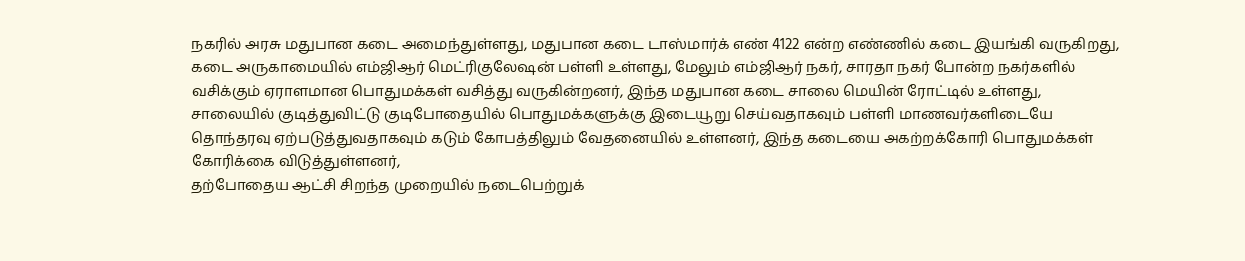நகரில் அரசு மதுபான கடை அமைந்துள்ளது, மதுபான கடை டாஸ்மார்க் எண் 4122 என்ற எண்ணில் கடை இயங்கி வருகிறது, கடை அருகாமையில் எம்ஜிஆர் மெட்ரிகுலேஷன் பள்ளி உள்ளது, மேலும் எம்ஜிஆர் நகர், சாரதா நகர் போன்ற நகர்களில் வசிக்கும் ஏராளமான பொதுமக்கள் வசித்து வருகின்றனர், இந்த மதுபான கடை சாலை மெயின் ரோட்டில் உள்ளது, சாலையில் குடித்துவிட்டு குடிபோதையில் பொதுமக்களுக்கு இடையூறு செய்வதாகவும் பள்ளி மாணவர்களிடையே தொந்தரவு ஏற்படுத்துவதாகவும் கடும் கோபத்திலும் வேதனையில் உள்ளனர், இந்த கடையை அகற்றக்கோரி பொதுமக்கள் கோரிக்கை விடுத்துள்ளனர்,
தற்போதைய ஆட்சி சிறந்த முறையில் நடைபெற்றுக்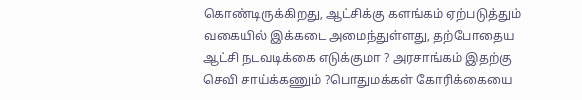கொண்டிருக்கிறது, ஆட்சிக்கு களங்கம் ஏற்படுத்தும் வகையில் இக்கடை அமைந்துள்ளது, தற்போதைய ஆட்சி நடவடிக்கை எடுக்குமா ? அரசாங்கம் இதற்கு செவி சாய்க்கணும் ?பொதுமக்கள் கோரிக்கையை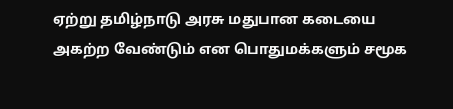ஏற்று தமிழ்நாடு அரசு மதுபான கடையை அகற்ற வேண்டும் என பொதுமக்களும் சமூக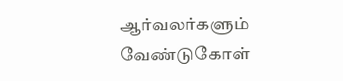ஆர்வலர்களும் வேண்டுகோள்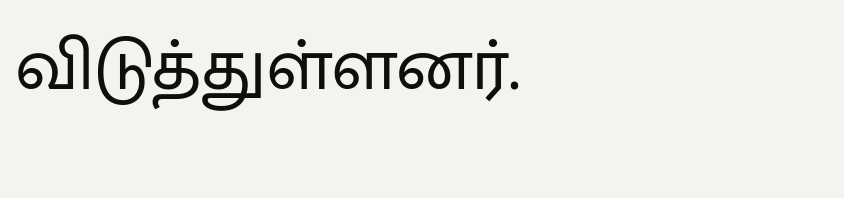விடுத்துள்ளனர்.